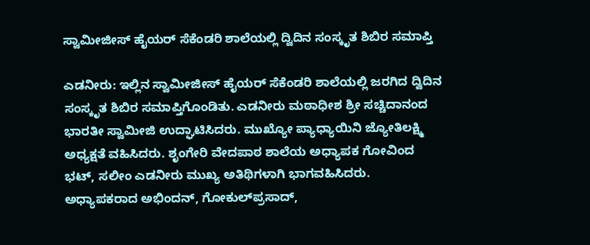ಸ್ವಾಮೀಜೀಸ್ ಹೈಯರ್ ಸೆಕೆಂಡರಿ ಶಾಲೆಯಲ್ಲಿ ದ್ವಿದಿನ ಸಂಸ್ಕೃತ ಶಿಬಿರ ಸಮಾಪ್ತಿ

ಎಡನೀರು: ಇಲ್ಲಿನ ಸ್ವಾಮೀಜೀಸ್ ಹೈಯರ್ ಸೆಕೆಂಡರಿ ಶಾಲೆಯಲ್ಲಿ ಜರಗಿದ ದ್ವಿದಿನ ಸಂಸ್ಕೃತ ಶಿಬಿರ ಸಮಾಪ್ತಿಗೊಂಡಿತು. ಎಡನೀರು ಮಠಾಧೀಶ ಶ್ರೀ ಸಚ್ಚಿದಾನಂದ ಭಾರತೀ ಸ್ವಾಮೀಜಿ ಉದ್ಘಾಟಿಸಿದರು. ಮುಖ್ಯೋ ಪ್ಯಾಧ್ಯಾಯಿನಿ ಜ್ಯೋತಿಲಕ್ಷ್ಮಿ ಅಧ್ಯಕ್ಷತೆ ವಹಿಸಿದರು. ಶೃಂಗೇರಿ ವೇದಪಾಠ ಶಾಲೆಯ ಅಧ್ಯಾಪಕ ಗೋವಿಂದ ಭಟ್, ಸಲೀಂ ಎಡನೀರು ಮುಖ್ಯ ಅತಿಥಿಗಳಾಗಿ ಭಾಗವಹಿಸಿದರು. ಅಧ್ಯಾಪಕರಾದ ಅಭಿಂದನ್, ಗೋಕುಲ್‌ಪ್ರಸಾದ್,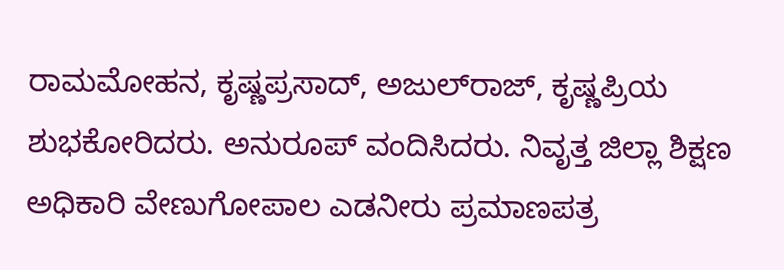ರಾಮಮೋಹನ, ಕೃಷ್ಣಪ್ರಸಾದ್, ಅಜುಲ್‌ರಾಜ್, ಕೃಷ್ಣಪ್ರಿಯ ಶುಭಕೋರಿದರು. ಅನುರೂಪ್ ವಂದಿಸಿದರು. ನಿವೃತ್ತ ಜಿಲ್ಲಾ ಶಿಕ್ಷಣ ಅಧಿಕಾರಿ ವೇಣುಗೋಪಾಲ ಎಡನೀರು ಪ್ರಮಾಣಪತ್ರ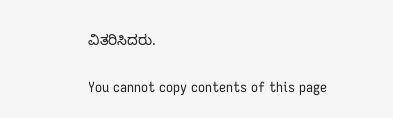ವಿತರಿಸಿದರು.

You cannot copy contents of this page